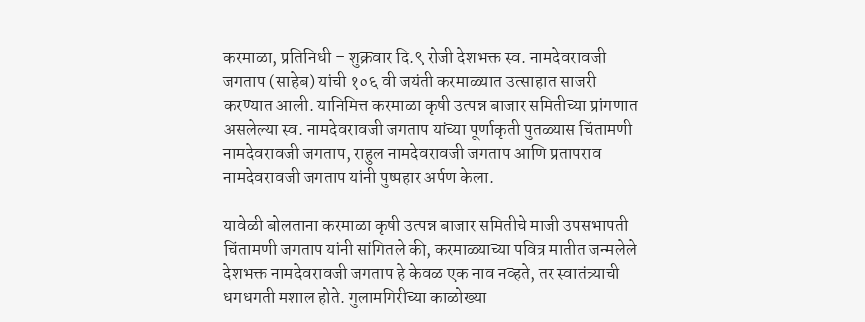करमाळा, प्रतिनिधी – शुक्रवार दि.९ रोजी देशभक्त स्व. नामदेवरावजी जगताप (साहेब) यांची १०६ वी जयंती करमाळ्यात उत्साहात साजरी करण्यात आली. यानिमित्त करमाळा कृषी उत्पन्न बाजार समितीच्या प्रांगणात असलेल्या स्व. नामदेवरावजी जगताप यांच्या पूर्णाकृती पुतळ्यास चिंतामणी नामदेवरावजी जगताप, राहुल नामदेवरावजी जगताप आणि प्रतापराव नामदेवरावजी जगताप यांनी पुष्पहार अर्पण केला.

यावेळी बोलताना करमाळा कृषी उत्पन्न बाजार समितीचे माजी उपसभापती चिंतामणी जगताप यांनी सांगितले की, करमाळ्याच्या पवित्र मातीत जन्मलेले देशभक्त नामदेवरावजी जगताप हे केवळ एक नाव नव्हते, तर स्वातंत्र्याची धगधगती मशाल होते. गुलामगिरीच्या काळोख्या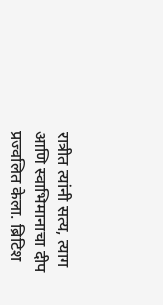रात्रीत त्यांनी सत्य, त्याग आणि स्वाभिमानाचा दीप प्रज्वलित केला. ब्रिटिश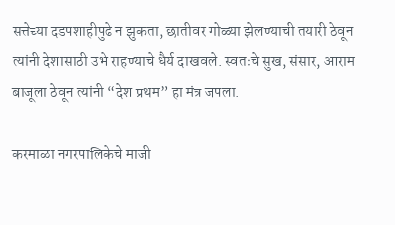सत्तेच्या दडपशाहीपुढे न झुकता, छातीवर गोळ्या झेलण्याची तयारी ठेवून त्यांनी देशासाठी उभे राहण्याचे धैर्य दाखवले. स्वतःचे सुख, संसार, आराम बाजूला ठेवून त्यांनी “देश प्रथम” हा मंत्र जपला.

करमाळा नगरपालिकेचे माजी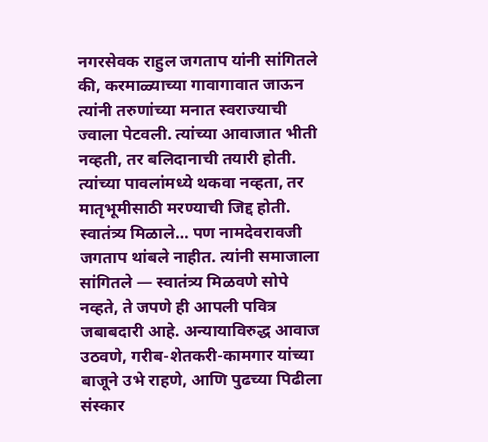नगरसेवक राहुल जगताप यांनी सांगितले की, करमाळ्याच्या गावागावात जाऊन त्यांनी तरुणांच्या मनात स्वराज्याची ज्वाला पेटवली. त्यांच्या आवाजात भीती नव्हती, तर बलिदानाची तयारी होती. त्यांच्या पावलांमध्ये थकवा नव्हता, तर मातृभूमीसाठी मरण्याची जिद्द होती. स्वातंत्र्य मिळाले… पण नामदेवरावजी जगताप थांबले नाहीत. त्यांनी समाजाला सांगितले — स्वातंत्र्य मिळवणे सोपे नव्हते, ते जपणे ही आपली पवित्र जबाबदारी आहे. अन्यायाविरुद्ध आवाज उठवणे, गरीब-शेतकरी-कामगार यांच्या बाजूने उभे राहणे, आणि पुढच्या पिढीला संस्कार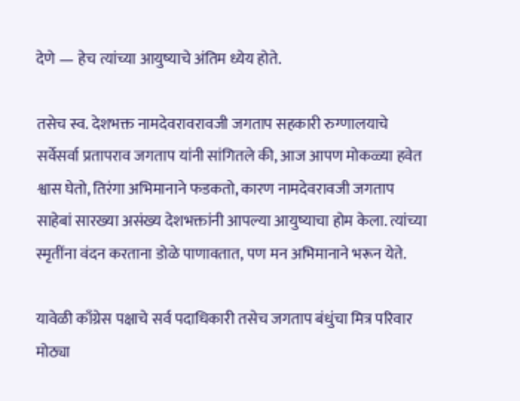देणे — हेच त्यांच्या आयुष्याचे अंतिम ध्येय होते.

तसेच स्व. देशभक्त नामदेवरावरावजी जगताप सहकारी रुग्णालयाचे सर्वेसर्वा प्रतापराव जगताप यांनी सांगितले की, आज आपण मोकळ्या हवेत श्वास घेतो, तिरंगा अभिमानाने फडकतो, कारण नामदेवरावजी जगताप साहेबां सारख्या असंख्य देशभक्तांनी आपल्या आयुष्याचा होम केला. त्यांच्या स्मृतींना वंदन करताना डोळे पाणावतात, पण मन अभिमानाने भरून येते.

यावेळी काँग्रेस पक्षाचे सर्व पदाधिकारी तसेच जगताप बंधुंचा मित्र परिवार मोठ्या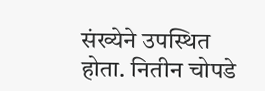संख्येने उपस्थित होता. नितीन चोपडे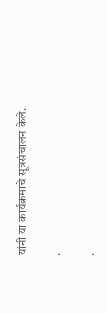यांनी या कार्यक्रमाचे सूत्रसंचालन केले.

.

.